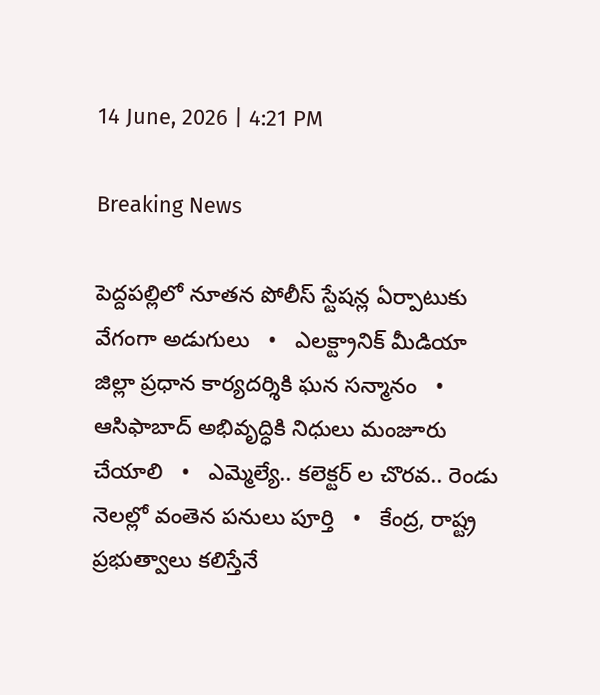14 June, 2026 | 4:21 PM

Breaking News

పెద్దపల్లిలో నూతన పోలీస్ స్టేషన్ల ఏర్పాటుకు వేగంగా అడుగులు   •   ఎలక్ట్రానిక్ మీడియా జిల్లా ప్రధాన కార్యదర్శికి ఘన సన్మానం   •   ఆసిఫాబాద్ అభివృద్ధికి నిధులు మంజూరు చేయాలి   •   ఎమ్మెల్యే.. కలెక్టర్ ల చొరవ.. రెండు నెలల్లో వంతెన పనులు పూర్తి   •   కేంద్ర, రాష్ట్ర ప్రభుత్వాలు కలిస్తేనే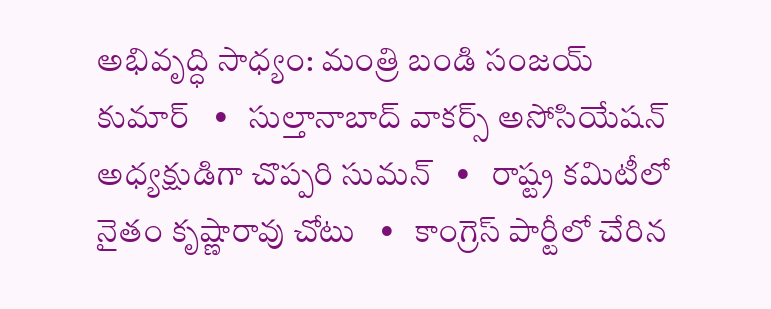అభివృద్ధి సాధ్యం: మంత్రి బండి సంజయ్ కుమార్   •   సుల్తానాబాద్ వాకర్స్ అసోసియేషన్ అధ్యక్షుడిగా చొప్పరి సుమన్   •   రాష్ట్ర కమిటీలో నైతం కృష్ణారావు చోటు   •   కాంగ్రెస్ పార్టీలో చేరిన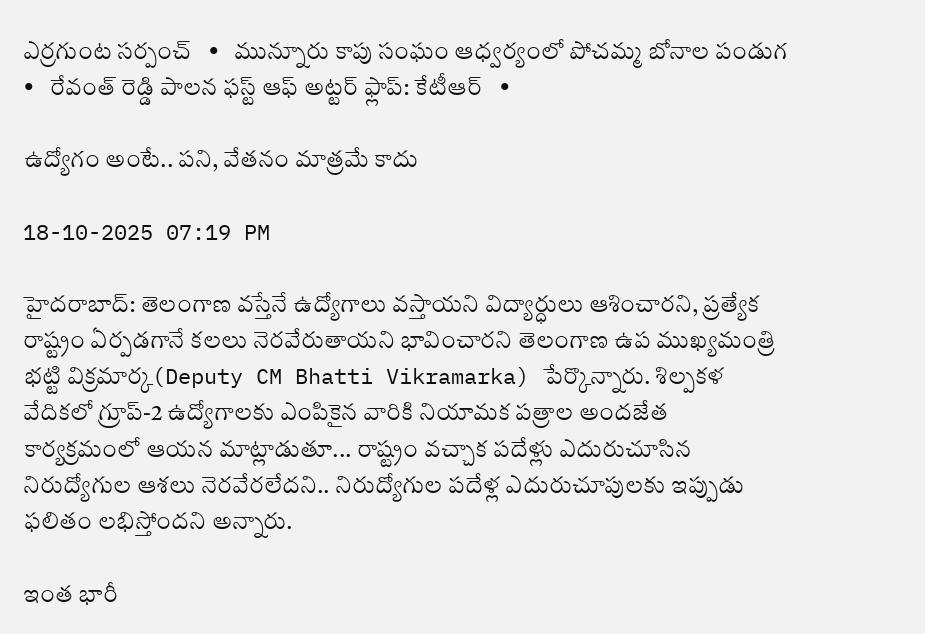ఎర్రగుంట సర్పంచ్   •   మున్నూరు కాపు సంఘం ఆధ్వర్యంలో పోచమ్మ బోనాల పండుగ   •   రేవంత్ రెడ్డి పాలన ఫస్ట్ ఆఫ్ అట్టర్ ఫ్లాప్: కేటీఆర్   •

ఉద్యోగం అంటే.. పని, వేతనం మాత్రమే కాదు

18-10-2025 07:19 PM

హైదరాబాద్: తెలంగాణ వస్తేనే ఉద్యోగాలు వస్తాయని విద్యార్ధులు ఆశించారని, ప్రత్యేక రాష్ట్రం ఏర్పడగానే కలలు నెరవేరుతాయని భావించారని తెలంగాణ ఉప ముఖ్యమంత్రి భట్టి విక్రమార్క(Deputy CM Bhatti Vikramarka) పేర్కొన్నారు. శిల్పకళ వేదికలో గ్రూప్-2 ఉద్యోగాలకు ఎంపికైన వారికి నియామక పత్రాల అందజేత కార్యక్రమంలో ఆయన మాట్లాడుతూ... రాష్ట్రం వచ్చాక పదేళ్లు ఎదురుచూసిన నిరుద్యోగుల ఆశలు నెరవేరలేదని.. నిరుద్యోగుల పదేళ్ల ఎదురుచూపులకు ఇప్పుడు ఫలితం లభిస్తోందని అన్నారు.

ఇంత భారీ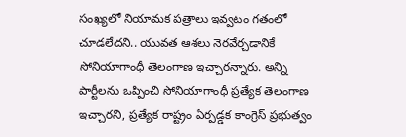సంఖ్యలో నియామక పత్రాలు ఇవ్వటం గతంలో చూడలేదని.. యువత ఆశలు నెరవేర్చడానికే సోనియాగాంధీ తెలంగాణ ఇచ్చారన్నారు. అన్ని పార్టీలను ఒప్పించి సోనియాగాంధీ ప్రత్యేక తెలంగాణ ఇచ్చారని, ప్రత్యేక రాష్ట్రం ఏర్పడ్డక కాంగ్రెస్ ప్రభుత్వం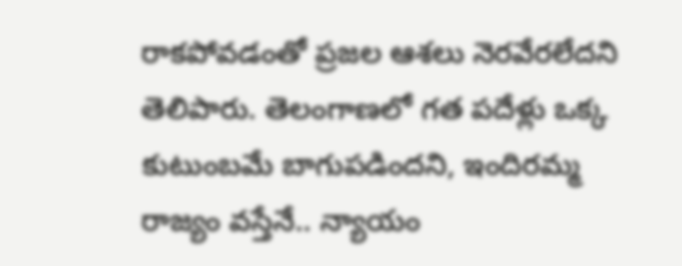రాకపోవడంతో ప్రజల ఆశలు నెరవేరలేదని తెలిపారు. తెలంగాణలో గత పదేళ్లు ఒక్క కుటుంబమే బాగుపడిందని, ఇందిరమ్మ రాజ్యం వస్తేనే.. న్యాయం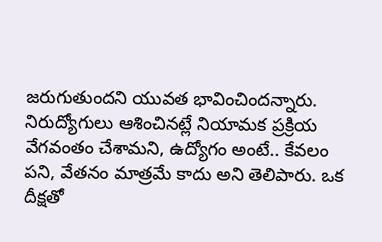జరుగుతుందని యువత భావించిందన్నారు. నిరుద్యోగులు ఆశించినట్లే నియామక ప్రక్రియ వేగవంతం చేశామని, ఉద్యోగం అంటే.. కేవలం పని, వేతనం మాత్రమే కాదు అని తెలిపారు. ఒక దీక్షతో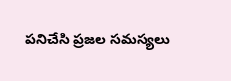పనిచేసి ప్రజల సమస్యలు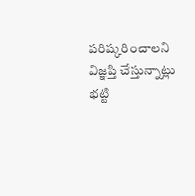పరిష్కరించాలని విజ్ఞప్తి చేస్తున్నాట్లు భట్టి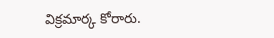విక్రమార్క కోరారు.